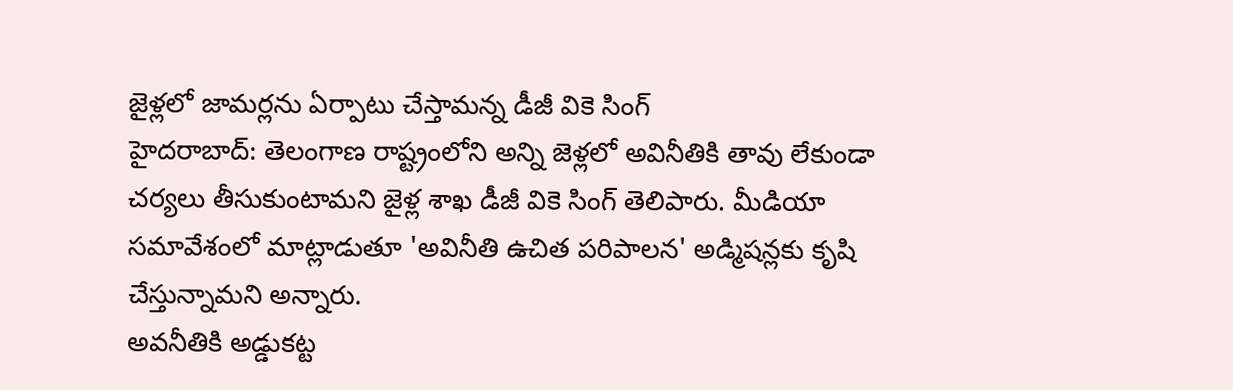జైళ్లలో జామర్లను ఏర్పాటు చేస్తామన్న డీజీ వికె సింగ్
హైదరాబాద్: తెలంగాణ రాష్ట్రంలోని అన్ని జెళ్లలో అవినీతికి తావు లేకుండా చర్యలు తీసుకుంటామని జైళ్ల శాఖ డీజీ వికె సింగ్ తెలిపారు. మీడియా సమావేశంలో మాట్లాడుతూ 'అవినీతి ఉచిత పరిపాలన' అడ్మిషన్లకు కృషి చేస్తున్నామని అన్నారు.
అవనీతికి అడ్డుకట్ట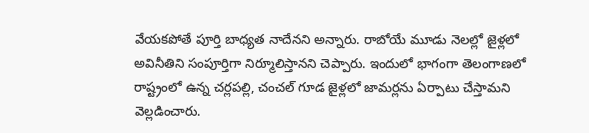వేయకపోతే పూర్తి బాధ్యత నాదేనని అన్నారు. రాబోయే మూడు నెలల్లో జైళ్లలో అవినీతిని సంపూర్తిగా నిర్మూలిస్తానని చెప్పారు. ఇందులో భాగంగా తెలంగాణలో రాష్ట్రంలో ఉన్న చర్లపల్లి, చంచల్ గూడ జైళ్లలో జామర్లను ఏర్పాటు చేస్తామని వెల్లడించారు.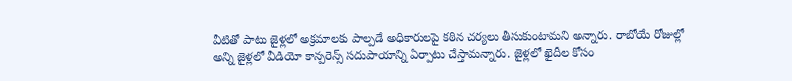వీటితో పాటు జైళ్లలో అక్రమాలకు పాల్పడే అధికారులపై కఠిన చర్యలు తీసుకుంటామని అన్నారు. రాబోయే రోజుల్లో అన్ని జైళ్లలో వీడియో కాన్పరెన్స్ సదుపాయాన్ని ఏర్పాటు చేస్తామన్నారు. జైళ్లలో ఖైదీల కోసం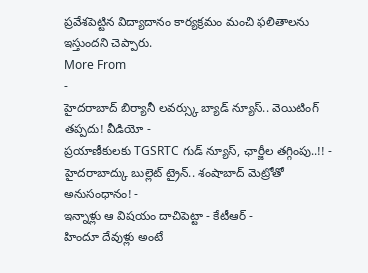ప్రవేశపెట్టిన విద్యాదానం కార్యక్రమం మంచి ఫలితాలను ఇస్తుందని చెప్పారు.
More From
-
హైదరాబాద్ బిర్యానీ లవర్స్కు బ్యాడ్ న్యూస్.. వెయిటింగ్ తప్పదు! వీడియో -
ప్రయాణీకులకు TGSRTC గుడ్ న్యూస్, ఛార్జీల తగ్గింపు..!! -
హైదరాబాద్కు బుల్లెట్ ట్రైన్.. శంషాబాద్ మెట్రోతో అనుసంధానం! -
ఇన్నాళ్లు ఆ విషయం దాచిపెట్టా - కేటీఆర్ -
హిందూ దేవుళ్లు అంటే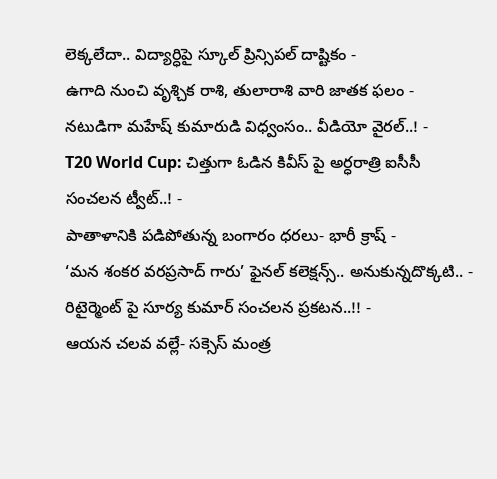లెక్కలేదా.. విద్యార్ధిపై స్కూల్ ప్రిన్సిపల్ దాష్టికం -
ఉగాది నుంచి వృశ్చిక రాశి, తులారాశి వారి జాతక ఫలం -
నటుడిగా మహేష్ కుమారుడి విధ్వంసం.. వీడియో వైరల్..! -
T20 World Cup: చిత్తుగా ఓడిన కివీస్ పై అర్ధరాత్రి ఐసీసీ సంచలన ట్వీట్..! -
పాతాళానికి పడిపోతున్న బంగారం ధరలు- భారీ క్రాష్ -
‘మన శంకర వరప్రసాద్ గారు’ ఫైనల్ కలెక్షన్స్.. అనుకున్నదొక్కటి.. -
రిటైర్మెంట్ పై సూర్య కుమార్ సంచలన ప్రకటన..!! -
ఆయన చలవ వల్లే- సక్సెస్ మంత్ర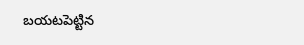బయటపెట్టిన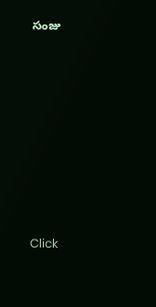సంజు












Click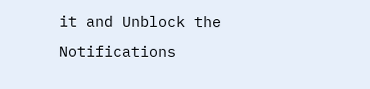it and Unblock the Notifications